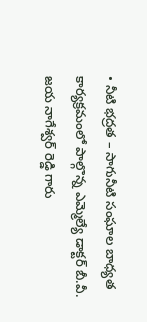• నీటి భద్రత – సాగునీటి సంఘాల బాధ్యత కార్యక్రమంలో పాల్గొన్న ఎమ్మెల్యే డాక్టర్ బీ.వీ. జయ నాగేశ్వర్ రెడ్డి గారు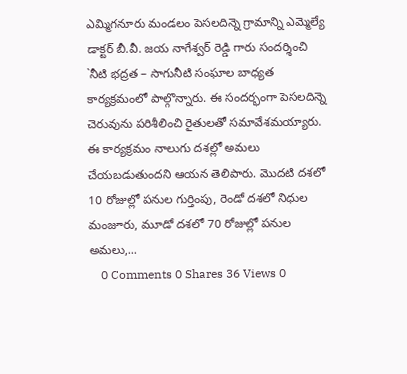ఎమ్మిగనూరు మండలం పెసలదిన్నె గ్రామాన్ని ఎమ్మెల్యే డాక్టర్ బీ.వీ. జయ నాగేశ్వర్ రెడ్డి గారు సందర్శించి `నీటి భద్రత – సాగునీటి సంఘాల బాధ్యత కార్యక్రమంలో పాల్గొన్నారు. ఈ సందర్భంగా పెసలదిన్నె చెరువును పరిశీలించి రైతులతో సమావేశమయ్యారు. ఈ కార్యక్రమం నాలుగు దశల్లో అమలు చేయబడుతుందని ఆయన తెలిపారు. మొదటి దశలో 10 రోజుల్లో పనుల గుర్తింపు, రెండో దశలో నిధుల మంజూరు, మూడో దశలో 70 రోజుల్లో పనుల అమలు,...
    0 Comments 0 Shares 36 Views 0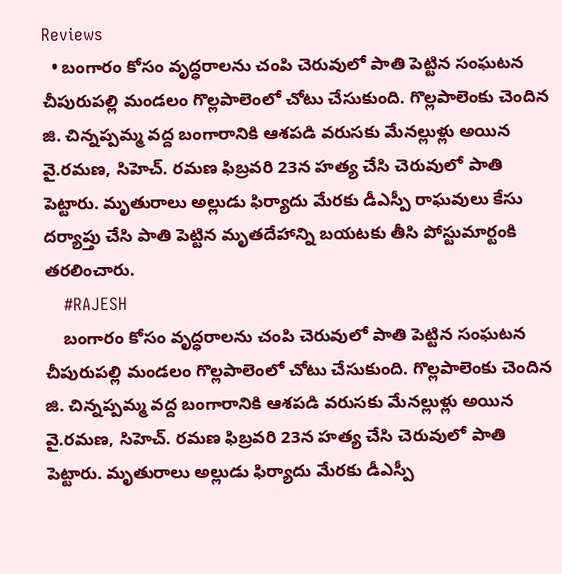Reviews
  • బంగారం కోసం వృద్ధరాలను చంపి చెరువులో పాతి పెట్టిన సంఘటన చీపురుపల్లి మండలం గొల్లపాలెంలో చోటు చేసుకుంది. గొల్లపాలెంకు చెందిన జి. చిన్నప్పమ్మ వద్ద బంగారానికి ఆశపడి వరుసకు మేనల్లుళ్లు అయిన వై.రమణ, సిహెచ్. రమణ ఫిబ్రవరి 23న హత్య చేసి చెరువులో పాతి పెట్టారు. మృతురాలు అల్లుడు ఫిర్యాదు మేరకు డీఎస్పీ రాఘవులు కేసు దర్యాప్తు చేసి పాతి పెట్టిన మృతదేహాన్ని బయటకు తీసి పోస్టుమార్టంకి తరలించారు.
    #RAJESH
    బంగారం కోసం వృద్ధరాలను చంపి చెరువులో పాతి పెట్టిన సంఘటన చీపురుపల్లి మండలం గొల్లపాలెంలో చోటు చేసుకుంది. గొల్లపాలెంకు చెందిన జి. చిన్నప్పమ్మ వద్ద బంగారానికి ఆశపడి వరుసకు మేనల్లుళ్లు అయిన వై.రమణ, సిహెచ్. రమణ ఫిబ్రవరి 23న హత్య చేసి చెరువులో పాతి పెట్టారు. మృతురాలు అల్లుడు ఫిర్యాదు మేరకు డీఎస్పీ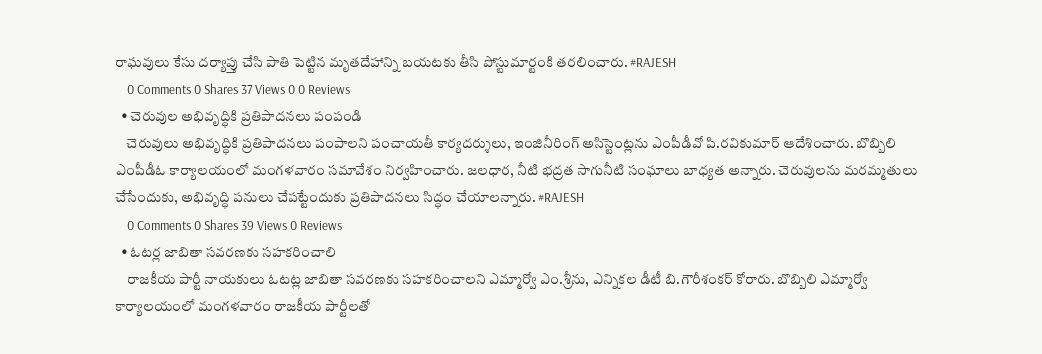రాఘవులు కేసు దర్యాప్తు చేసి పాతి పెట్టిన మృతదేహాన్ని బయటకు తీసి పోస్టుమార్టంకి తరలించారు. #RAJESH
    0 Comments 0 Shares 37 Views 0 0 Reviews
  • చెరువుల అభివృద్ధికి ప్రతిపాదనలు పంపండి
    చెరువులు అభివృద్ధికి ప్రతిపాదనలు పంపాలని పంచాయతీ కార్యదర్శులు, ఇంజినీరింగ్ అసిస్టెంట్లను ఎంపీడీవో పి.రవికుమార్ ఆదేశించారు. బొబ్బిలి ఎంపీడీఓ కార్యాలయంలో మంగళవారం సమావేశం నిర్వహించారు. జలధార, నీటి భద్రత సాగునీటి సంఘాలు బాధ్యత అన్నారు. చెరువులను మరమ్మతులు చేసేందుకు, అభివృద్ధి పనులు చేపట్టేందుకు ప్రతిపాదనలు సిద్ధం చేయాలన్నారు. #RAJESH
    0 Comments 0 Shares 39 Views 0 Reviews
  • ఓటర్ల జాబితా సవరణకు సహకరించాలి
    రాజకీయ పార్టీ నాయకులు ఓటట్ల జాబితా సవరణకు సహకరించాలని ఎమ్మార్వో ఎం.శ్రీను, ఎన్నికల డీటీ బి.గౌరీశంకర్ కోరారు. బొబ్బిలి ఎమ్మార్వో కార్యాలయంలో మంగళవారం రాజకీయ పార్టీలతో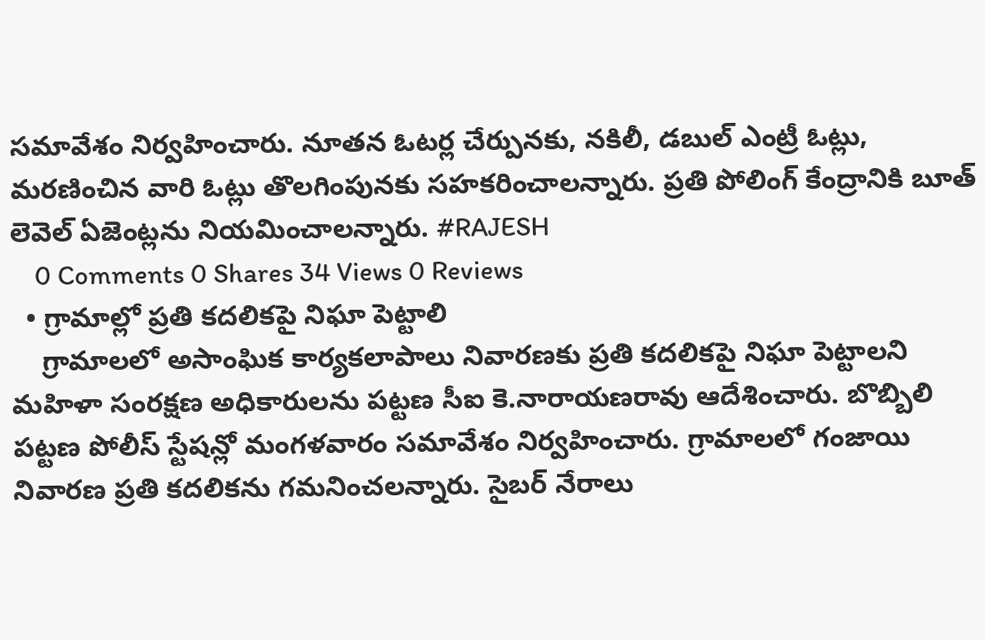సమావేశం నిర్వహించారు. నూతన ఓటర్ల చేర్పునకు, నకిలీ, డబుల్ ఎంట్రీ ఓట్లు, మరణించిన వారి ఓట్లు తొలగింపునకు సహకరించాలన్నారు. ప్రతి పోలింగ్ కేంద్రానికి బూత్ లెవెల్ ఏజెంట్లను నియమించాలన్నారు. #RAJESH
    0 Comments 0 Shares 34 Views 0 Reviews
  • గ్రామాల్లో ప్రతి కదలికపై నిఘా పెట్టాలి
    గ్రామాలలో అసాంఘిక కార్యకలాపాలు నివారణకు ప్రతి కదలికపై నిఘా పెట్టాలని మహిళా సంరక్షణ అధికారులను పట్టణ సీఐ కె.నారాయణరావు ఆదేశించారు. బొబ్బిలి పట్టణ పోలీస్ స్టేషన్లో మంగళవారం సమావేశం నిర్వహించారు. గ్రామాలలో గంజాయి నివారణ ప్రతి కదలికను గమనించలన్నారు. సైబర్ నేరాలు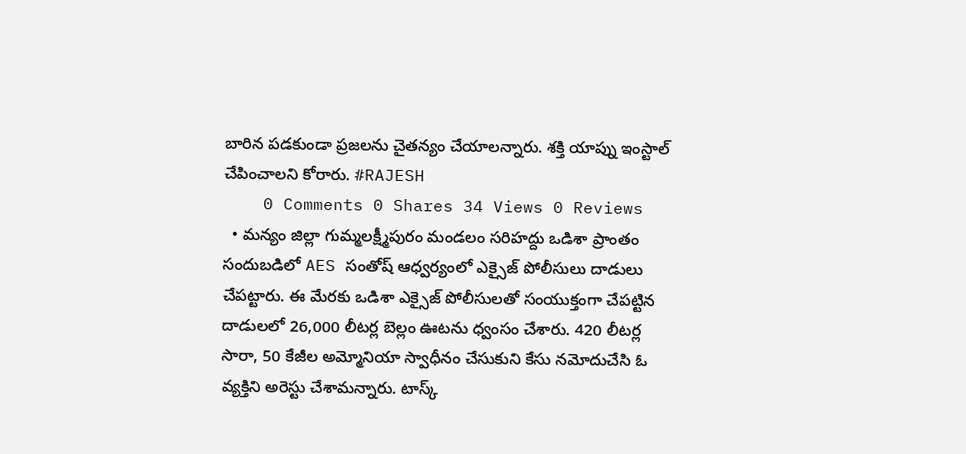బారిన పడకుండా ప్రజలను చైతన్యం చేయాలన్నారు. శక్తి యాప్ను ఇంస్టాల్ చేపించాలని కోరారు. #RAJESH
    0 Comments 0 Shares 34 Views 0 Reviews
  • మన్యం జిల్లా గుమ్మలక్ష్మీపురం మండలం సరిహద్దు ఒడిశా ప్రాంతం సందుబడిలో AES సంతోష్ ఆధ్వర్యంలో ఎక్సైజ్ పోలీసులు దాడులు చేపట్టారు. ఈ మేరకు ఒడిశా ఎక్సైజ్ పోలీసులతో సంయుక్తంగా చేపట్టిన దాడులలో 26,000 లీటర్ల బెల్లం ఊటను ధ్వంసం చేశారు. 420 లీటర్ల సారా, 50 కేజీల అమ్మోనియా స్వాధీనం చేసుకుని కేసు నమోదుచేసి ఓ వ్యక్తిని అరెస్టు చేశామన్నారు. టాస్క్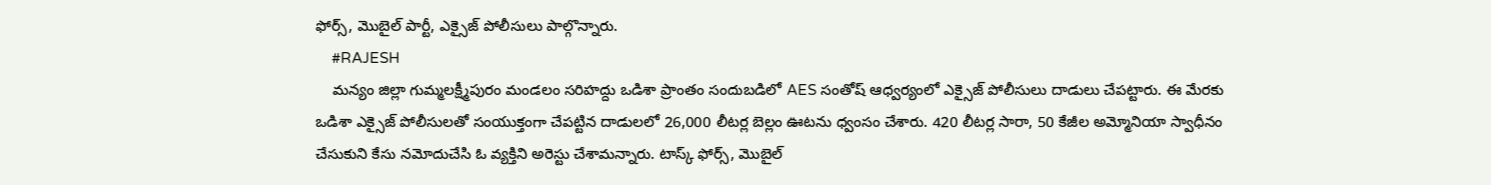ఫోర్స్, మొబైల్ పార్టీ, ఎక్సైజ్ పోలీసులు పాల్గొన్నారు.
    #RAJESH
    మన్యం జిల్లా గుమ్మలక్ష్మీపురం మండలం సరిహద్దు ఒడిశా ప్రాంతం సందుబడిలో AES సంతోష్ ఆధ్వర్యంలో ఎక్సైజ్ పోలీసులు దాడులు చేపట్టారు. ఈ మేరకు ఒడిశా ఎక్సైజ్ పోలీసులతో సంయుక్తంగా చేపట్టిన దాడులలో 26,000 లీటర్ల బెల్లం ఊటను ధ్వంసం చేశారు. 420 లీటర్ల సారా, 50 కేజీల అమ్మోనియా స్వాధీనం చేసుకుని కేసు నమోదుచేసి ఓ వ్యక్తిని అరెస్టు చేశామన్నారు. టాస్క్ ఫోర్స్, మొబైల్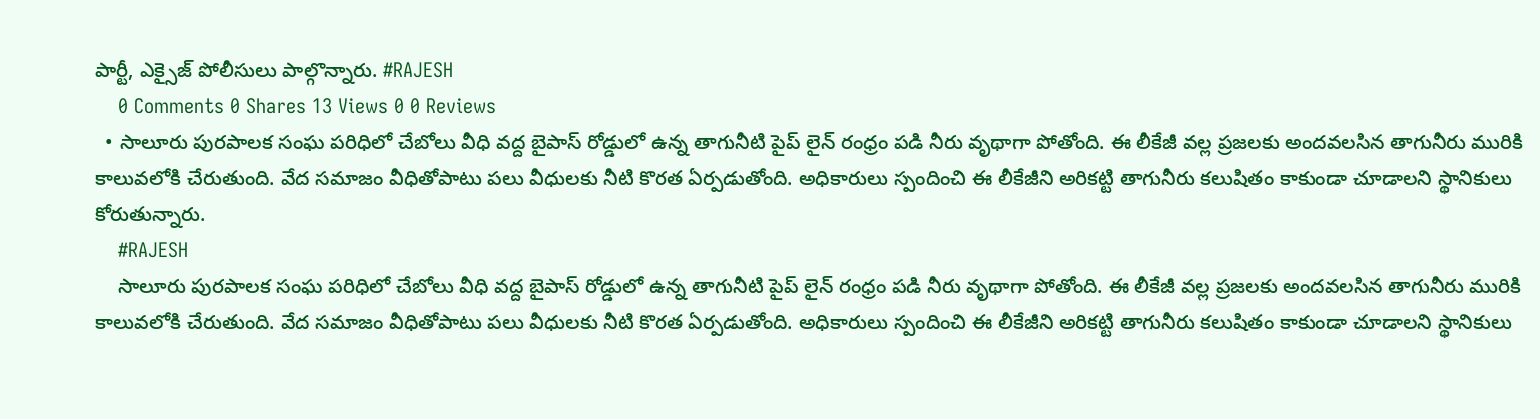పార్టీ, ఎక్సైజ్ పోలీసులు పాల్గొన్నారు. #RAJESH
    0 Comments 0 Shares 13 Views 0 0 Reviews
  • సాలూరు పురపాలక సంఘ పరిధిలో చేబోలు వీధి వద్ద బైపాస్ రోడ్డులో ఉన్న తాగునీటి పైప్ లైన్ రంధ్రం పడి నీరు వృథాగా పోతోంది. ఈ లీకేజీ వల్ల ప్రజలకు అందవలసిన తాగునీరు మురికి కాలువలోకి చేరుతుంది. వేద సమాజం వీధితోపాటు పలు వీధులకు నీటి కొరత ఏర్పడుతోంది. అధికారులు స్పందించి ఈ లీకేజీని అరికట్టి తాగునీరు కలుషితం కాకుండా చూడాలని స్థానికులు కోరుతున్నారు.
    #RAJESH
    సాలూరు పురపాలక సంఘ పరిధిలో చేబోలు వీధి వద్ద బైపాస్ రోడ్డులో ఉన్న తాగునీటి పైప్ లైన్ రంధ్రం పడి నీరు వృథాగా పోతోంది. ఈ లీకేజీ వల్ల ప్రజలకు అందవలసిన తాగునీరు మురికి కాలువలోకి చేరుతుంది. వేద సమాజం వీధితోపాటు పలు వీధులకు నీటి కొరత ఏర్పడుతోంది. అధికారులు స్పందించి ఈ లీకేజీని అరికట్టి తాగునీరు కలుషితం కాకుండా చూడాలని స్థానికులు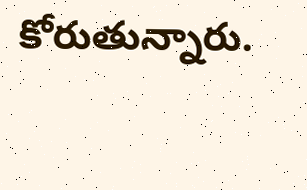కోరుతున్నారు.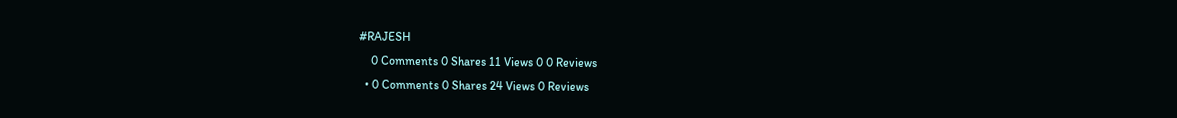#RAJESH
    0 Comments 0 Shares 11 Views 0 0 Reviews
  • 0 Comments 0 Shares 24 Views 0 Reviews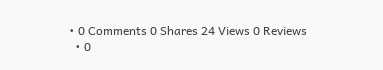• 0 Comments 0 Shares 24 Views 0 Reviews
  • 0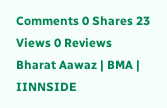Comments 0 Shares 23 Views 0 Reviews
Bharat Aawaz | BMA | IINNSIDE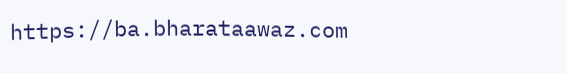https://ba.bharataawaz.com